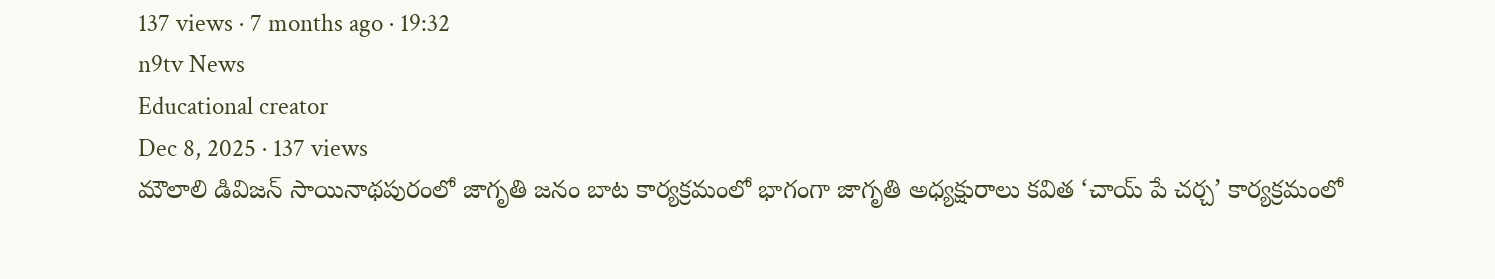137 views · 7 months ago · 19:32
n9tv News
Educational creator
Dec 8, 2025 · 137 views
మౌలాలి డివిజన్ సాయినాథపురంలో జాగృతి జనం బాట కార్యక్రమంలో భాగంగా జాగృతి అధ్యక్షురాలు కవిత ‘చాయ్ పే చర్చ’ కార్యక్రమంలో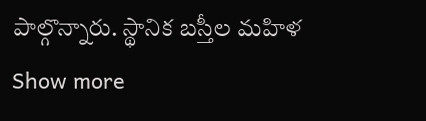పాల్గొన్నారు. స్థానిక బస్తీల మహిళ
Show more